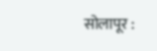सोलापूर :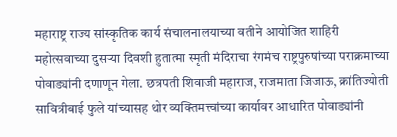महाराष्ट्र राज्य सांस्कृतिक कार्य संचालनालयाच्या वतीने आयोजित शाहिरी महोत्सवाच्या दुसऱ्या दिवशी हुतात्मा स्मृती मंदिराचा रंगमंच राष्ट्रपुरुषांच्या पराक्रमाच्या पोवाड्यांनी दणाणून गेला. छत्रपती शिवाजी महाराज, राजमाता जिजाऊ, क्रांतिज्योती सावित्रीबाई फुले यांच्यासह थोर व्यक्तिमत्त्वांच्या कार्यावर आधारित पोवाड्यांनी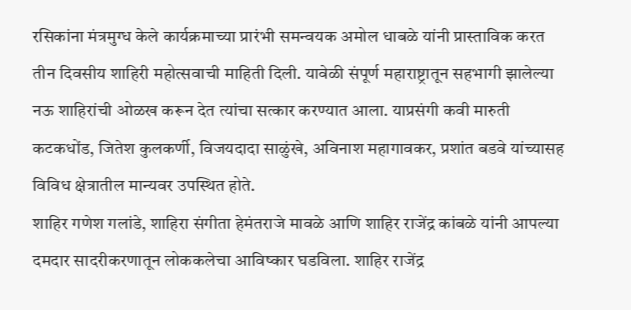रसिकांना मंत्रमुग्ध केले कार्यक्रमाच्या प्रारंभी समन्वयक अमोल धाबळे यांनी प्रास्ताविक करत तीन दिवसीय शाहिरी महोत्सवाची माहिती दिली. यावेळी संपूर्ण महाराष्ट्रातून सहभागी झालेल्या नऊ शाहिरांची ओळख करून देत त्यांचा सत्कार करण्यात आला. याप्रसंगी कवी मारुती कटकधोंड, जितेश कुलकर्णी, विजयदादा साळुंखे, अविनाश महागावकर, प्रशांत बडवे यांच्यासह विविध क्षेत्रातील मान्यवर उपस्थित होते.
शाहिर गणेश गलांडे, शाहिरा संगीता हेमंतराजे मावळे आणि शाहिर राजेंद्र कांबळे यांनी आपल्या दमदार सादरीकरणातून लोककलेचा आविष्कार घडविला. शाहिर राजेंद्र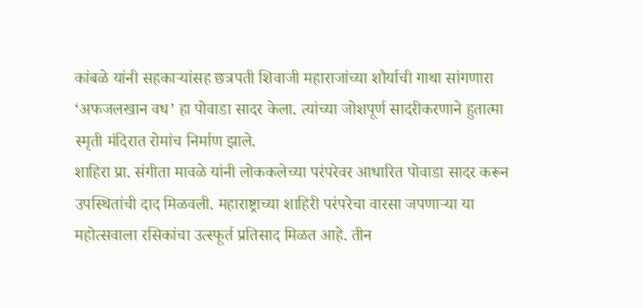कांबळे यांनी सहकाऱ्यांसह छत्रपती शिवाजी महाराजांच्या शौर्याची गाथा सांगणारा ‘अफजलखान वध’ हा पोवाडा सादर केला. त्यांच्या जोशपूर्ण सादरीकरणाने हुतात्मा स्मृती मंदिरात रोमांच निर्माण झाले.
शाहिरा प्रा. संगीता मावळे यांनी लोककलेच्या परंपरेवर आधारित पोवाडा सादर करून उपस्थितांची दाद मिळवली. महाराष्ट्राच्या शाहिरी परंपरेचा वारसा जपणाऱ्या या महोत्सवाला रसिकांचा उत्स्फूर्त प्रतिसाद मिळत आहे. तीन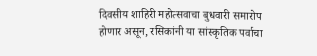दिवसीय शाहिरी महोत्सवाचा बुधवारी समारोप होणार असून, रसिकांनी या सांस्कृतिक पर्वाचा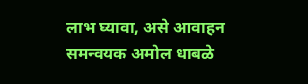लाभ घ्यावा, असे आवाहन समन्वयक अमोल धाबळे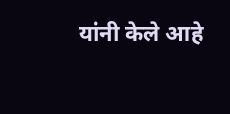यांनी केले आहे